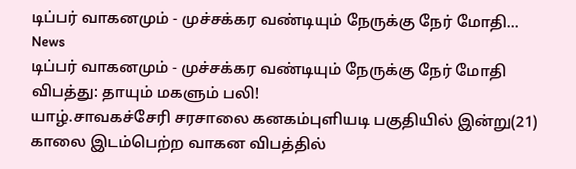டிப்பர் வாகனமும் - முச்சக்கர வண்டியும் நேருக்கு நேர் மோதி...
News
டிப்பர் வாகனமும் - முச்சக்கர வண்டியும் நேருக்கு நேர் மோதி விபத்து: தாயும் மகளும் பலி!
யாழ்.சாவகச்சேரி சரசாலை கனகம்புளியடி பகுதியில் இன்று(21) காலை இடம்பெற்ற வாகன விபத்தில்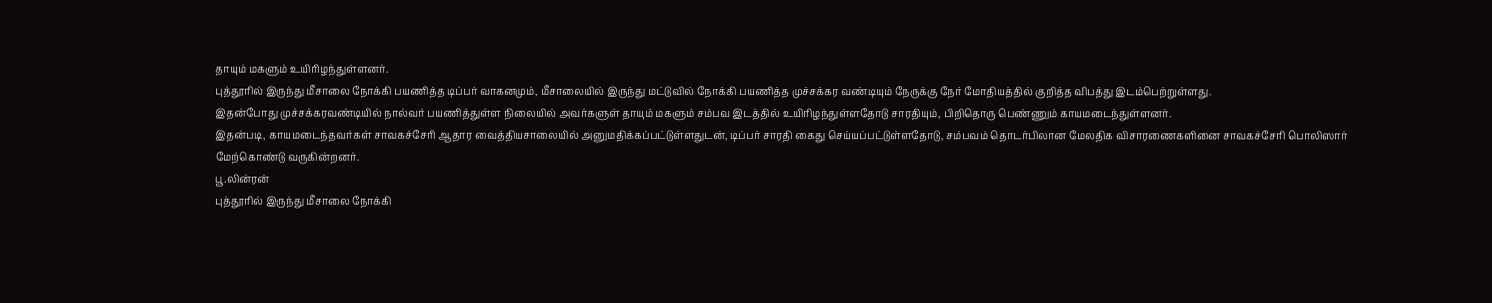தாயும் மகளும் உயிரிழந்துள்ளனர்.
புத்தூரில் இருந்து மீசாலை நோக்கி பயணித்த டிப்பர் வாகனமும், மீசாலையில் இருந்து மட்டுவில் நோக்கி பயணித்த முச்சக்கர வண்டியும் நேருக்கு நேர் மோதியத்தில் குறித்த விபத்து இடம்பெற்றுள்ளது.
இதன்போது முச்சக்கரவண்டியில் நால்வர் பயணித்துள்ள நிலையில் அவர்களுள் தாயும் மகளும் சம்பவ இடத்தில் உயிரிழந்துள்ளதோடு சாரதியும், பிறிதொரு பெண்ணும் காயமடைந்துள்ளனர்.
இதன்படி, காயமடைந்தவர்கள் சாவகச்சேரி ஆதார வைத்தியசாலையில் அனுமதிக்கப்பட்டுள்ளதுடன், டிப்பர் சாரதி கைது செய்யப்பட்டுள்ளதோடு, சம்பவம் தொடர்பிலான மேலதிக விசாரணைகளினை சாவகச்சேரி பொலிஸார் மேற்கொண்டு வருகின்றனர்.
பூ.லின்ரன்
புத்தூரில் இருந்து மீசாலை நோக்கி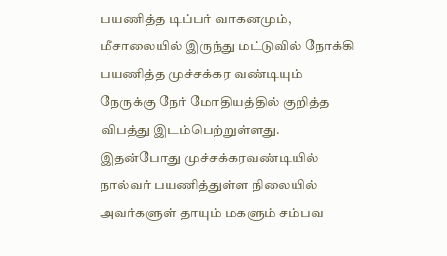பயணித்த டிப்பர் வாகனமும், மீசாலையில் இருந்து மட்டுவில் நோக்கி பயணித்த முச்சக்கர வண்டியும் நேருக்கு நேர் மோதியத்தில் குறித்த விபத்து இடம்பெற்றுள்ளது.
இதன்போது முச்சக்கரவண்டியில் நால்வர் பயணித்துள்ள நிலையில் அவர்களுள் தாயும் மகளும் சம்பவ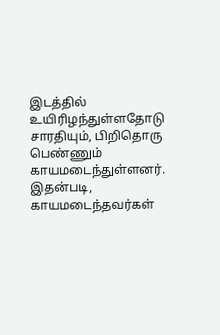இடத்தில் உயிரிழந்துள்ளதோடு சாரதியும், பிறிதொரு பெண்ணும் காயமடைந்துள்ளனர்.
இதன்படி, காயமடைந்தவர்கள்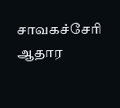சாவகச்சேரி ஆதார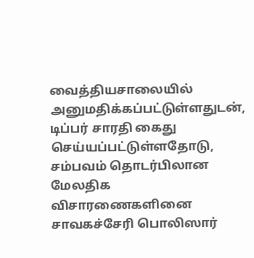வைத்தியசாலையில் அனுமதிக்கப்பட்டுள்ளதுடன், டிப்பர் சாரதி கைது செய்யப்பட்டுள்ளதோடு, சம்பவம் தொடர்பிலான மேலதிக விசாரணைகளினை சாவகச்சேரி பொலிஸார்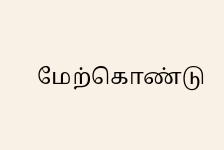மேற்கொண்டு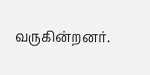வருகின்றனர்.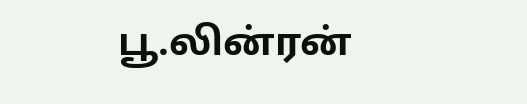பூ.லின்ரன்